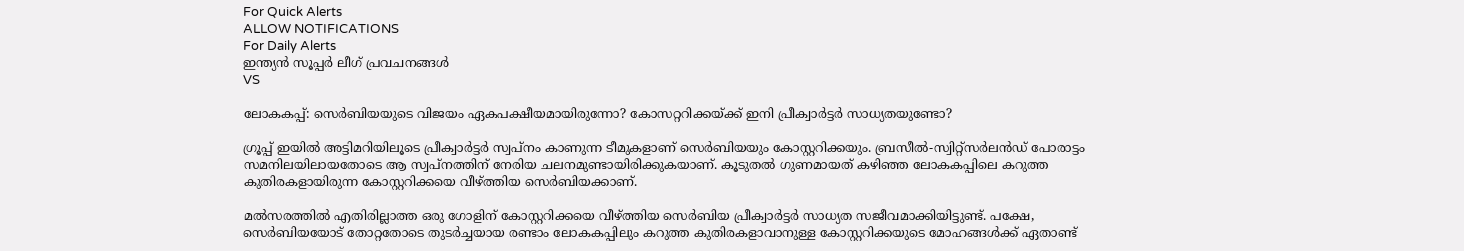For Quick Alerts
ALLOW NOTIFICATIONS
For Daily Alerts
ഇന്ത്യന്‍ സൂപ്പര്‍ ലീഗ്‌ പ്രവചനങ്ങൾ
VS

ലോകകപ്പ്: സെര്‍ബിയയുടെ വിജയം ഏകപക്ഷീയമായിരുന്നോ? കോസറ്ററിക്കയ്ക്ക് ഇനി പ്രീക്വാര്‍ട്ടര്‍ സാധ്യതയുണ്ടോ?

ഗ്രൂപ്പ് ഇയില്‍ അട്ടിമറിയിലൂടെ പ്രീക്വാര്‍ട്ടര്‍ സ്വപ്‌നം കാണുന്ന ടീമുകളാണ് സെര്‍ബിയയും കോസ്റ്ററിക്കയും. ബ്രസീല്‍-സ്വിറ്റ്‌സര്‍ലന്‍ഡ് പോരാട്ടം സമനിലയിലായതോടെ ആ സ്വപ്‌നത്തിന് നേരിയ ചലനമുണ്ടായിരിക്കുകയാണ്. കൂടുതല്‍ ഗുണമായത് കഴിഞ്ഞ ലോകകപ്പിലെ കറുത്ത കുതിരകളായിരുന്ന കോസ്റ്ററിക്കയെ വീഴ്ത്തിയ സെര്‍ബിയക്കാണ്.

മല്‍സരത്തില്‍ എതിരില്ലാത്ത ഒരു ഗോളിന് കോസ്റ്ററിക്കയെ വീഴ്ത്തിയ സെര്‍ബിയ പ്രീക്വാര്‍ട്ടര്‍ സാധ്യത സജീവമാക്കിയിട്ടുണ്ട്. പക്ഷേ, സെര്‍ബിയയോട് തോറ്റതോടെ തുടര്‍ച്ചയായ രണ്ടാം ലോകകപ്പിലും കറുത്ത കുതിരകളാവാനുള്ള കോസ്റ്ററിക്കയുടെ മോഹങ്ങള്‍ക്ക് ഏതാണ്ട്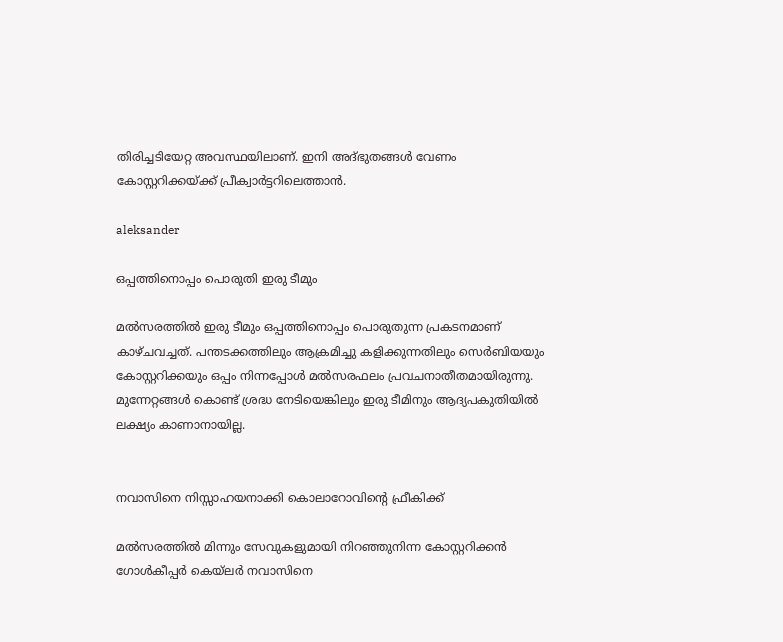തിരിച്ചടിയേറ്റ അവസ്ഥയിലാണ്. ഇനി അദ്ഭുതങ്ങള്‍ വേണം കോസ്റ്ററിക്കയ്ക്ക് പ്രീക്വാര്‍ട്ടറിലെത്താന്‍.

aleksander

ഒപ്പത്തിനൊപ്പം പൊരുതി ഇരു ടീമും

മല്‍സരത്തില്‍ ഇരു ടീമും ഒപ്പത്തിനൊപ്പം പൊരുതുന്ന പ്രകടനമാണ് കാഴ്ചവച്ചത്. പന്തടക്കത്തിലും ആക്രമിച്ചു കളിക്കുന്നതിലും സെര്‍ബിയയും കോസ്റ്ററിക്കയും ഒപ്പം നിന്നപ്പോള്‍ മല്‍സരഫലം പ്രവചനാതീതമായിരുന്നു. മുന്നേറ്റങ്ങള്‍ കൊണ്ട് ശ്രദ്ധ നേടിയെങ്കിലും ഇരു ടീമിനും ആദ്യപകുതിയില്‍ ലക്ഷ്യം കാണാനായില്ല.


നവാസിനെ നിസ്സാഹയനാക്കി കൊലാറോവിന്റെ ഫ്രീകിക്ക്

മല്‍സരത്തില്‍ മിന്നും സേവുകളുമായി നിറഞ്ഞുനിന്ന കോസ്റ്ററിക്കന്‍ ഗോള്‍കീപ്പര്‍ കെയ്‌ലര്‍ നവാസിനെ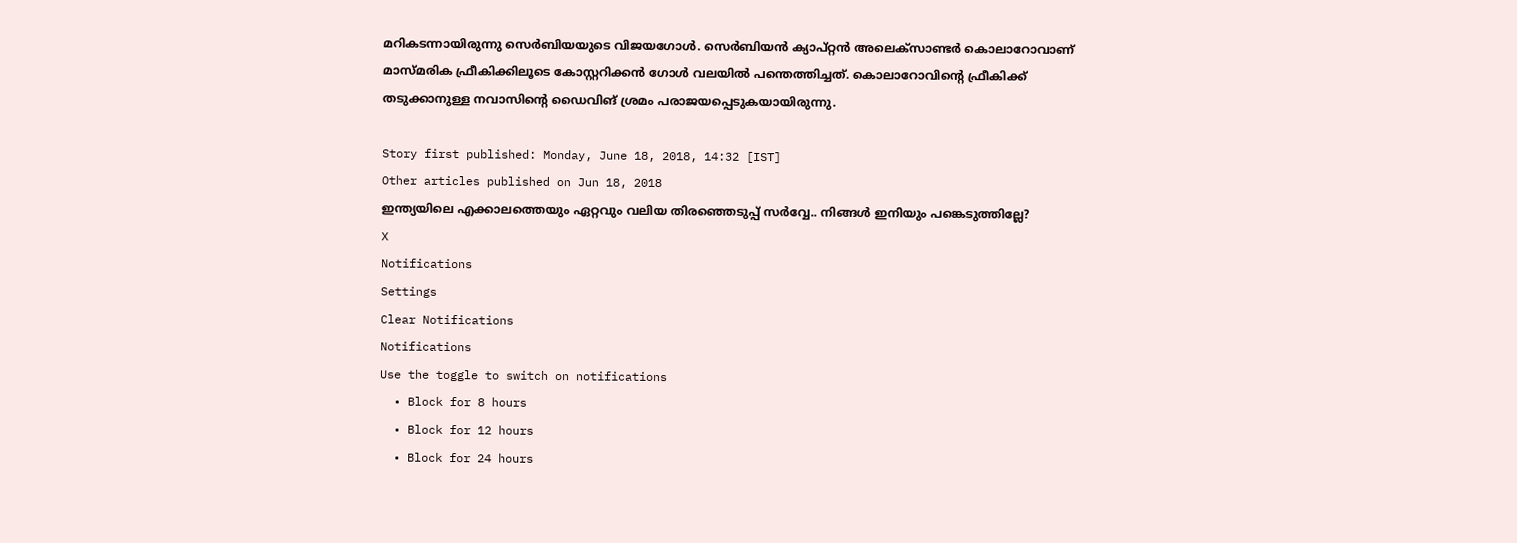മറികടന്നായിരുന്നു സെര്‍ബിയയുടെ വിജയഗോള്‍. സെര്‍ബിയന്‍ ക്യാപ്റ്റന്‍ അലെക്‌സാണ്ടര്‍ കൊലാറോവാണ് മാസ്മരിക ഫ്രീകിക്കിലൂടെ കോസ്റ്ററിക്കന്‍ ഗോള്‍ വലയില്‍ പന്തെത്തിച്ചത്. കൊലാറോവിന്റെ ഫ്രീകിക്ക് തടുക്കാനുള്ള നവാസിന്റെ ഡൈവിങ് ശ്രമം പരാജയപ്പെടുകയായിരുന്നു.

Story first published: Monday, June 18, 2018, 14:32 [IST]
Other articles published on Jun 18, 2018
ഇന്ത്യയിലെ എക്കാലത്തെയും ഏറ്റവും വലിയ തിരഞ്ഞെടുപ്പ് സർവ്വേ.. നിങ്ങൾ ഇനിയും പങ്കെടുത്തില്ലേ?
X
Notifications
Settings
Clear Notifications
Notifications
Use the toggle to switch on notifications
  • Block for 8 hours
  • Block for 12 hours
  • Block for 24 hours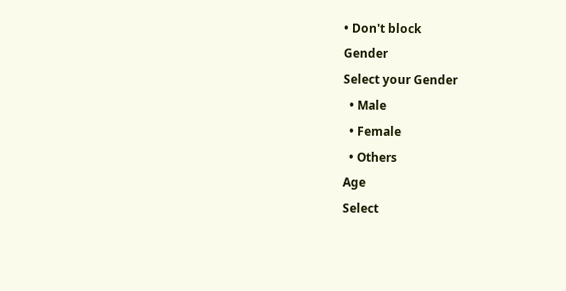• Don't block
Gender
Select your Gender
  • Male
  • Female
  • Others
Age
Select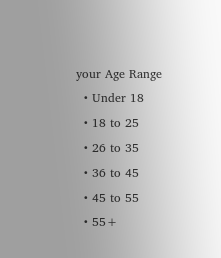your Age Range
  • Under 18
  • 18 to 25
  • 26 to 35
  • 36 to 45
  • 45 to 55
  • 55+